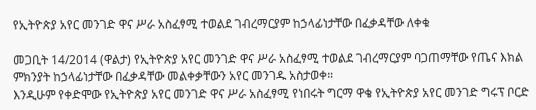የኢትዮጵያ አየር መንገድ ዋና ሥራ አስፈፃሚ ተወልደ ገብረማርያም ከኃላፊነታቸው በፈቃዳቸው ለቀቁ

መጋቢት 14/2014 (ዋልታ) የኢትዮጵያ አየር መንገድ ዋና ሥራ አስፈፃሚ ተወልደ ገብረማርያም ባጋጠማቸው የጤና እክል ምክንያት ከኃላፊነታቸው በፈቃዳቸው መልቀቃቸውን አየር መንገዱ አስታወቀ።
እንዲሁም የቀድሞው የኢትዮጵያ አየር መንገድ ዋና ሥራ አስፈፃሚ የነበሩት ግርማ ዋቄ የኢትዮጵያ አየር መንገድ ግሩፕ ቦርድ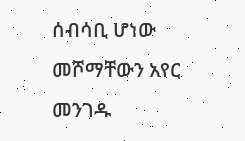ሰብሳቢ ሆነው መሾማቸውን አየር መንገዱ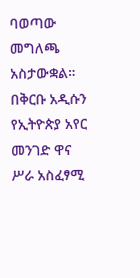ባወጣው መግለጫ አስታውቋል።
በቅርቡ አዲሱን የኢትዮጵያ አየር መንገድ ዋና ሥራ አስፈፃሚ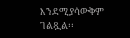እንደሚያሳውቅም ገልጿል፡፡